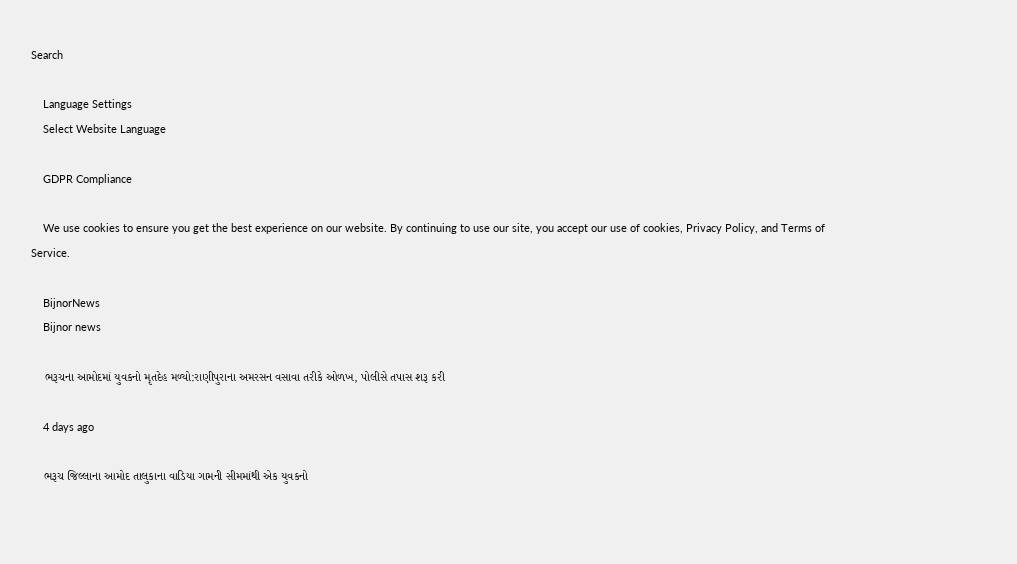Search

    Language Settings
    Select Website Language

    GDPR Compliance

    We use cookies to ensure you get the best experience on our website. By continuing to use our site, you accept our use of cookies, Privacy Policy, and Terms of Service.

    BijnorNews
    Bijnor news

    ભરૂચના આમોદમાં યુવકનો મૃતદેહ મળ્યો:રાણીપુરાના અમરસન વસાવા તરીકે ઓળખ, પોલીસે તપાસ શરૂ કરી

    4 days ago

    ભરૂચ જિલ્લાના આમોદ તાલુકાના વાડિયા ગામની સીમમાંથી એક યુવકનો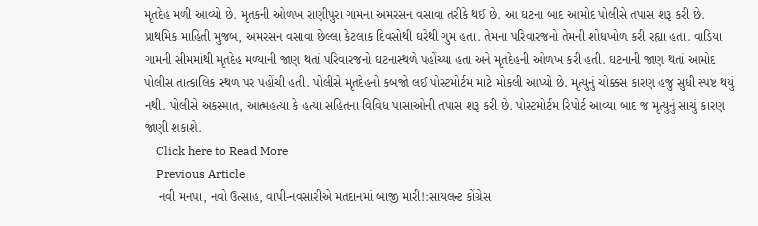મૃતદેહ મળી આવ્યો છે. મૃતકની ઓળખ રાણીપુરા ગામના અમરસન વસાવા તરીકે થઈ છે. આ ઘટના બાદ આમોદ પોલીસે તપાસ શરૂ કરી છે. પ્રાથમિક માહિતી મુજબ, અમરસન વસાવા છેલ્લા કેટલાક દિવસોથી ઘરેથી ગુમ હતા. તેમના પરિવારજનો તેમની શોધખોળ કરી રહ્યા હતા. વાડિયા ગામની સીમમાંથી મૃતદેહ મળ્યાની જાણ થતાં પરિવારજનો ઘટનાસ્થળે પહોંચ્યા હતા અને મૃતદેહની ઓળખ કરી હતી. ઘટનાની જાણ થતાં આમોદ પોલીસ તાત્કાલિક સ્થળ પર પહોંચી હતી. પોલીસે મૃતદેહનો કબજો લઈ પોસ્ટમોર્ટમ માટે મોકલી આપ્યો છે. મૃત્યુનું ચોક્કસ કારણ હજુ સુધી સ્પષ્ટ થયું નથી. પોલીસે અકસ્માત, આત્મહત્યા કે હત્યા સહિતના વિવિધ પાસાઓની તપાસ શરૂ કરી છે. પોસ્ટમોર્ટમ રિપોર્ટ આવ્યા બાદ જ મૃત્યુનું સાચું કારણ જાણી શકાશે.
    Click here to Read More
    Previous Article
    નવી મનપા, નવો ઉત્સાહ, વાપી-નવસારીએ મતદાનમાં બાજી મારી!:સાયલન્ટ કોંગ્રેસ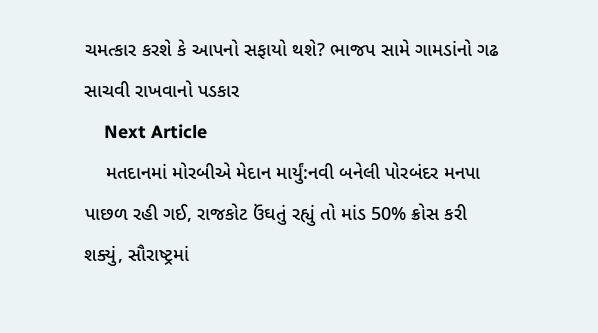ચમત્કાર કરશે કે આપનો સફાયો થશે? ભાજપ સામે ગામડાંનો ગઢ સાચવી રાખવાનો પડકાર
    Next Article
    મતદાનમાં મોરબીએ મેદાન માર્યું:નવી બનેલી પોરબંદર મનપા પાછળ રહી ગઈ, રાજકોટ ઉંઘતું રહ્યું તો માંડ 50% ક્રોસ કરી શક્યું, સૌરાષ્ટ્રમાં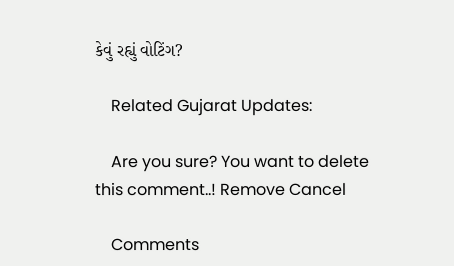કેવું રહ્યું વોટિંગ?

    Related Gujarat Updates:

    Are you sure? You want to delete this comment..! Remove Cancel

    Comments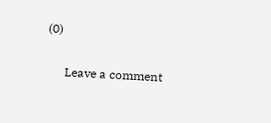(0)

      Leave a comment